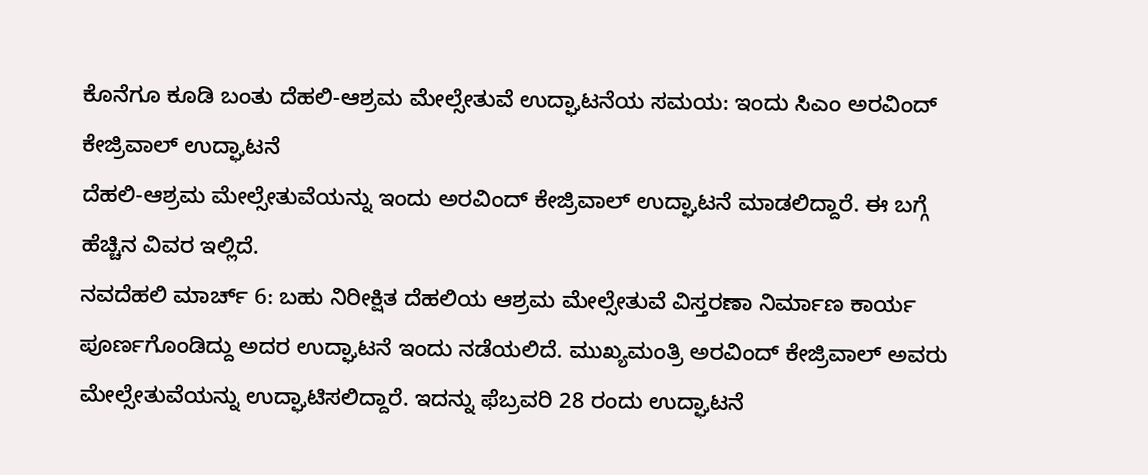ಕೊನೆಗೂ ಕೂಡಿ ಬಂತು ದೆಹಲಿ-ಆಶ್ರಮ ಮೇಲ್ಸೇತುವೆ ಉದ್ಘಾಟನೆಯ ಸಮಯ: ಇಂದು ಸಿಎಂ ಅರವಿಂದ್ ಕೇಜ್ರಿವಾಲ್ ಉದ್ಘಾಟನೆ
ದೆಹಲಿ-ಆಶ್ರಮ ಮೇಲ್ಸೇತುವೆಯನ್ನು ಇಂದು ಅರವಿಂದ್ ಕೇಜ್ರಿವಾಲ್ ಉದ್ಘಾಟನೆ ಮಾಡಲಿದ್ದಾರೆ. ಈ ಬಗ್ಗೆ ಹೆಚ್ಚಿನ ವಿವರ ಇಲ್ಲಿದೆ.
ನವದೆಹಲಿ ಮಾರ್ಚ್ 6: ಬಹು ನಿರೀಕ್ಷಿತ ದೆಹಲಿಯ ಆಶ್ರಮ ಮೇಲ್ಸೇತುವೆ ವಿಸ್ತರಣಾ ನಿರ್ಮಾಣ ಕಾರ್ಯ ಪೂರ್ಣಗೊಂಡಿದ್ದು ಅದರ ಉದ್ಘಾಟನೆ ಇಂದು ನಡೆಯಲಿದೆ. ಮುಖ್ಯಮಂತ್ರಿ ಅರವಿಂದ್ ಕೇಜ್ರಿವಾಲ್ ಅವರು ಮೇಲ್ಸೇತುವೆಯನ್ನು ಉದ್ಘಾಟಿಸಲಿದ್ದಾರೆ. ಇದನ್ನು ಫೆಬ್ರವರಿ 28 ರಂದು ಉದ್ಘಾಟನೆ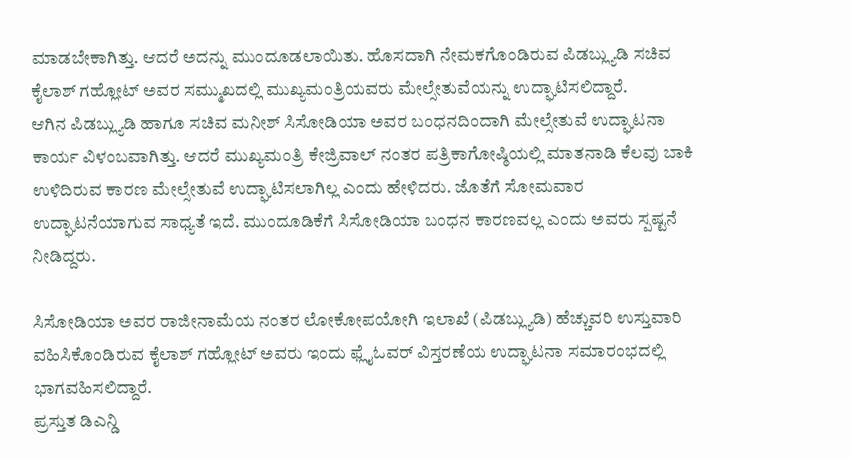ಮಾಡಬೇಕಾಗಿತ್ತು. ಆದರೆ ಅದನ್ನು ಮುಂದೂಡಲಾಯಿತು. ಹೊಸದಾಗಿ ನೇಮಕಗೊಂಡಿರುವ ಪಿಡಬ್ಲ್ಯುಡಿ ಸಚಿವ ಕೈಲಾಶ್ ಗಹ್ಲೋಟ್ ಅವರ ಸಮ್ಮುಖದಲ್ಲಿ ಮುಖ್ಯಮಂತ್ರಿಯವರು ಮೇಲ್ಸೇತುವೆಯನ್ನು ಉದ್ಘಾಟಿಸಲಿದ್ದಾರೆ.
ಆಗಿನ ಪಿಡಬ್ಲ್ಯುಡಿ ಹಾಗೂ ಸಚಿವ ಮನೀಶ್ ಸಿಸೋಡಿಯಾ ಅವರ ಬಂಧನದಿಂದಾಗಿ ಮೇಲ್ಸೇತುವೆ ಉದ್ಘಾಟನಾ ಕಾರ್ಯ ವಿಳಂಬವಾಗಿತ್ತು. ಆದರೆ ಮುಖ್ಯಮಂತ್ರಿ ಕೇಜ್ರಿವಾಲ್ ನಂತರ ಪತ್ರಿಕಾಗೋಷ್ಠಿಯಲ್ಲಿ ಮಾತನಾಡಿ ಕೆಲವು ಬಾಕಿ ಉಳಿದಿರುವ ಕಾರಣ ಮೇಲ್ಸೇತುವೆ ಉದ್ಘಾಟಿಸಲಾಗಿಲ್ಲ ಎಂದು ಹೇಳಿದರು. ಜೊತೆಗೆ ಸೋಮವಾರ ಉದ್ಘಾಟನೆಯಾಗುವ ಸಾಧ್ಯತೆ ಇದೆ. ಮುಂದೂಡಿಕೆಗೆ ಸಿಸೋಡಿಯಾ ಬಂಧನ ಕಾರಣವಲ್ಲ ಎಂದು ಅವರು ಸ್ಪಷ್ಟನೆ ನೀಡಿದ್ದರು.

ಸಿಸೋಡಿಯಾ ಅವರ ರಾಜೀನಾಮೆಯ ನಂತರ ಲೋಕೋಪಯೋಗಿ ಇಲಾಖೆ (ಪಿಡಬ್ಲ್ಯುಡಿ) ಹೆಚ್ಚುವರಿ ಉಸ್ತುವಾರಿ ವಹಿಸಿಕೊಂಡಿರುವ ಕೈಲಾಶ್ ಗಹ್ಲೋಟ್ ಅವರು ಇಂದು ಫ್ಲೈಓವರ್ ವಿಸ್ತರಣೆಯ ಉದ್ಘಾಟನಾ ಸಮಾರಂಭದಲ್ಲಿ ಭಾಗವಹಿಸಲಿದ್ದಾರೆ.
ಪ್ರಸ್ತುತ ಡಿಎನ್ಡಿ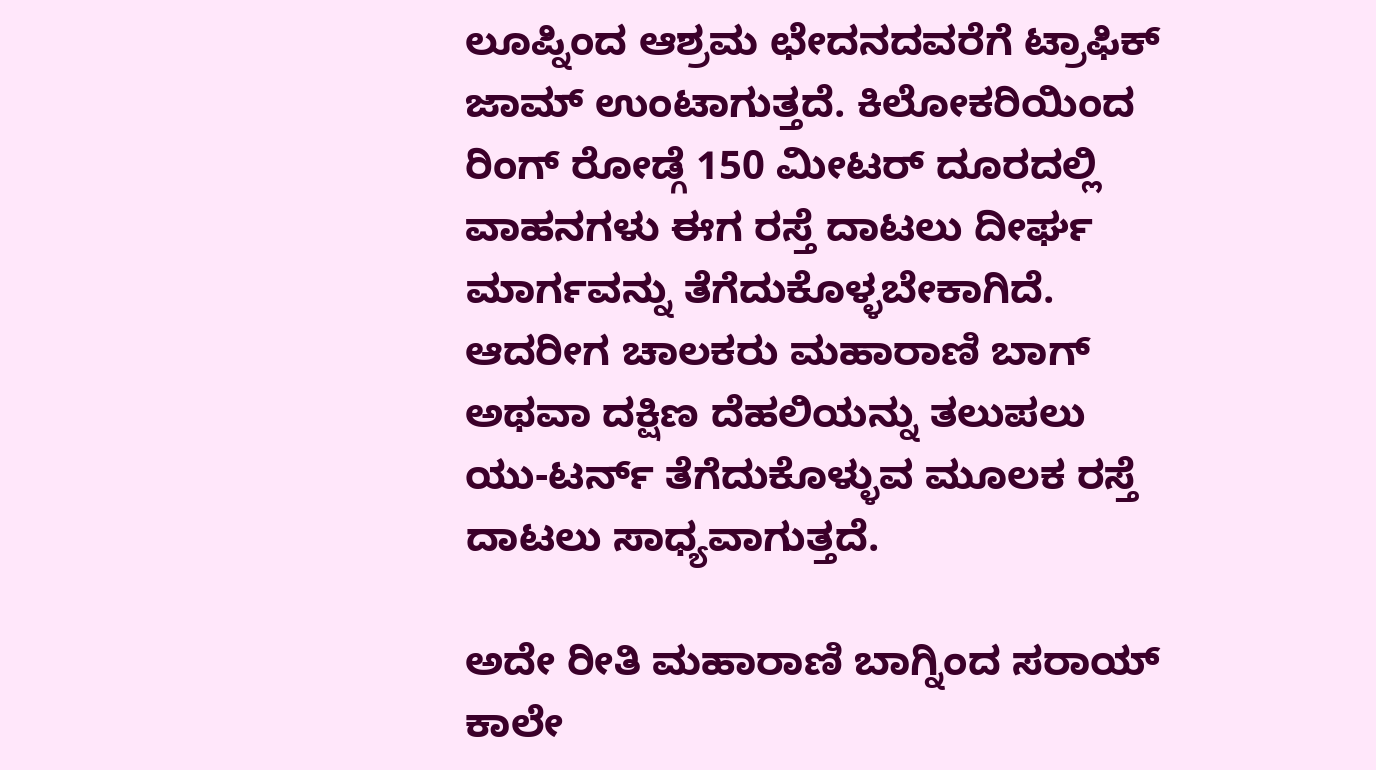ಲೂಪ್ನಿಂದ ಆಶ್ರಮ ಛೇದನದವರೆಗೆ ಟ್ರಾಫಿಕ್ ಜಾಮ್ ಉಂಟಾಗುತ್ತದೆ. ಕಿಲೋಕರಿಯಿಂದ ರಿಂಗ್ ರೋಡ್ಗೆ 150 ಮೀಟರ್ ದೂರದಲ್ಲಿ ವಾಹನಗಳು ಈಗ ರಸ್ತೆ ದಾಟಲು ದೀರ್ಘ ಮಾರ್ಗವನ್ನು ತೆಗೆದುಕೊಳ್ಳಬೇಕಾಗಿದೆ. ಆದರೀಗ ಚಾಲಕರು ಮಹಾರಾಣಿ ಬಾಗ್ ಅಥವಾ ದಕ್ಷಿಣ ದೆಹಲಿಯನ್ನು ತಲುಪಲು ಯು-ಟರ್ನ್ ತೆಗೆದುಕೊಳ್ಳುವ ಮೂಲಕ ರಸ್ತೆ ದಾಟಲು ಸಾಧ್ಯವಾಗುತ್ತದೆ.

ಅದೇ ರೀತಿ ಮಹಾರಾಣಿ ಬಾಗ್ನಿಂದ ಸರಾಯ್ ಕಾಲೇ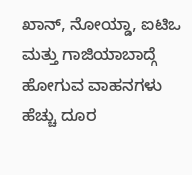ಖಾನ್, ನೋಯ್ಡಾ, ಐಟಿಒ ಮತ್ತು ಗಾಜಿಯಾಬಾದ್ಗೆ ಹೋಗುವ ವಾಹನಗಳು ಹೆಚ್ಚು ದೂರ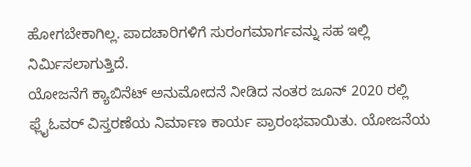ಹೋಗಬೇಕಾಗಿಲ್ಲ. ಪಾದಚಾರಿಗಳಿಗೆ ಸುರಂಗಮಾರ್ಗವನ್ನು ಸಹ ಇಲ್ಲಿ ನಿರ್ಮಿಸಲಾಗುತ್ತಿದೆ.
ಯೋಜನೆಗೆ ಕ್ಯಾಬಿನೆಟ್ ಅನುಮೋದನೆ ನೀಡಿದ ನಂತರ ಜೂನ್ 2020 ರಲ್ಲಿ ಫ್ಲೈಓವರ್ ವಿಸ್ತರಣೆಯ ನಿರ್ಮಾಣ ಕಾರ್ಯ ಪ್ರಾರಂಭವಾಯಿತು. ಯೋಜನೆಯ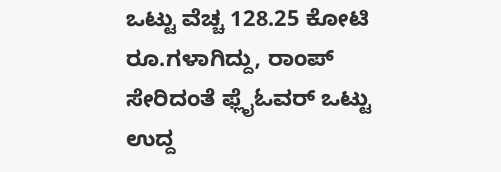ಒಟ್ಟು ವೆಚ್ಚ 128.25 ಕೋಟಿ ರೂ.ಗಳಾಗಿದ್ದು, ರಾಂಪ್ ಸೇರಿದಂತೆ ಫ್ಲೈಓವರ್ ಒಟ್ಟು ಉದ್ದ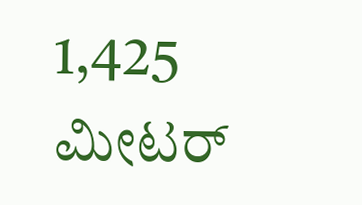1,425 ಮೀಟರ್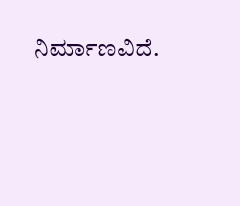ನಿರ್ಮಾಣವಿದೆ.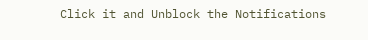Click it and Unblock the Notifications